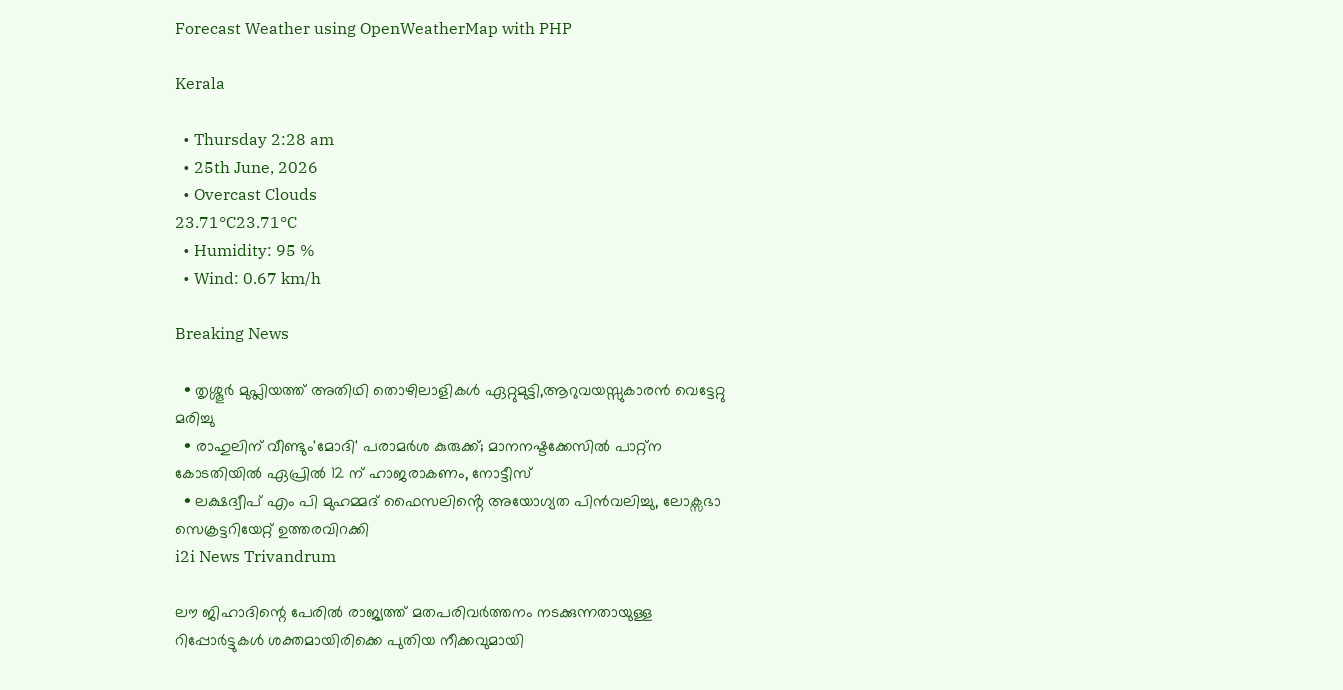Forecast Weather using OpenWeatherMap with PHP

Kerala

  • Thursday 2:28 am
  • 25th June, 2026
  • Overcast Clouds
23.71°C23.71°C
  • Humidity: 95 %
  • Wind: 0.67 km/h

Breaking News

  • തൃശ്ശൂർ മുപ്ലിയത്ത് അതിഥി തൊഴിലാളികൾ ഏറ്റുമുട്ടി,ആറുവയസ്സുകാരൻ വെട്ടേറ്റു മരിച്ചു
  • രാഹുലിന് വീണ്ടും'മോദി' പരാമര്‍ശ കുരുക്ക്; മാനനഷ്ടക്കേസിൽ പാറ്റ്ന കോടതിയിൽ ഏപ്രിൽ 12 ന് ഹാജരാകണം, നോട്ടീസ്
  • ലക്ഷദ്വീപ് എം പി മുഹമ്മദ് ഫൈസലിൻ്റെ അയോഗ്യത പിൻവലിച്ചു, ലോക്സഭാ  സെക്രട്ടറിയേറ്റ് ഉത്തരവിറക്കി
i2i News Trivandrum

ലൗ ജിഹാദിന്റെ പേരില്‍ രാജ്യത്ത് മതപരിവര്‍ത്തനം നടക്കുന്നതായുള്ള റിപ്പോര്‍ട്ടുകള്‍ ശക്തമായിരിക്കെ പുതിയ നീക്കവുമായി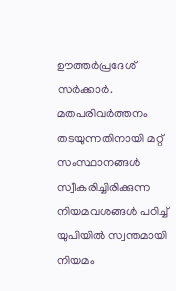ഊത്തര്‍പ്രദേശ് സര്‍ക്കാര്‍. മതപരിവര്‍ത്തനം തടയുന്നതിനായി മറ്റ് സംസ്ഥാനങ്ങള്‍ സ്വീകരിച്ചിരിക്കുന്ന നിയമവശങ്ങള്‍ പഠിച്ച് യുപിയില്‍ സ്വന്തമായി നിയമം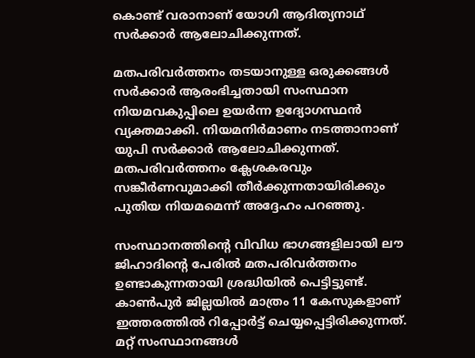കൊണ്ട് വരാനാണ് യോഗി ആദിത്യനാഥ് സര്‍ക്കാര്‍ ആലോചിക്കുന്നത്.

മതപരിവര്‍ത്തനം തടയാനുള്ള ഒരുക്കങ്ങള്‍ സര്‍ക്കാര്‍ ആരംഭിച്ചതായി സംസ്ഥാന നിയമവകുപ്പിലെ ഉയര്‍ന്ന ഉദ്യോഗസ്ഥന്‍ വ്യക്തമാക്കി. നിയമനിര്‍മാണം നടത്താനാണ് യുപി സര്‍ക്കാര്‍ ആലോചിക്കുന്നത്. മതപരിവര്‍ത്തനം ക്ലേശകരവും സങ്കീര്‍ണവുമാക്കി തീര്‍ക്കുന്നതായിരിക്കും പുതിയ നിയമമെന്ന് അദ്ദേഹം പറഞ്ഞു.

സംസ്ഥാനത്തിന്റെ വിവിധ ഭാഗങ്ങളിലായി ലൗ ജിഹാദിന്റെ പേരില്‍ മതപരിവര്‍ത്തനം ഉണ്ടാകുന്നതായി ശ്രദ്ധിയില്‍ പെട്ടിട്ടുണ്ട്. കാണ്‍പുര്‍ ജില്ലയില്‍ മാത്രം 11 കേസുകളാണ് ഇത്തരത്തില്‍ റിപ്പോര്‍ട്ട് ചെയ്യപ്പെട്ടിരിക്കുന്നത്. മറ്റ് സംസ്ഥാനങ്ങള്‍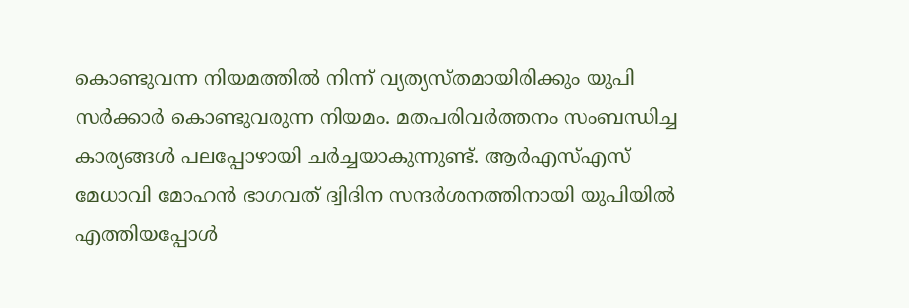കൊണ്ടുവന്ന നിയമത്തില്‍ നിന്ന് വ്യത്യസ്തമായിരിക്കും യുപി സര്‍ക്കാര്‍ കൊണ്ടുവരുന്ന നിയമം. മതപരിവര്‍ത്തനം സംബന്ധിച്ച കാര്യങ്ങള്‍ പലപ്പോഴായി ചര്‍ച്ചയാകുന്നുണ്ട്. ആര്‍എസ്എസ് മേധാവി മോഹന്‍ ഭാഗവത് ദ്വിദിന സന്ദര്‍ശനത്തിനായി യുപിയില്‍ എത്തിയപ്പോള്‍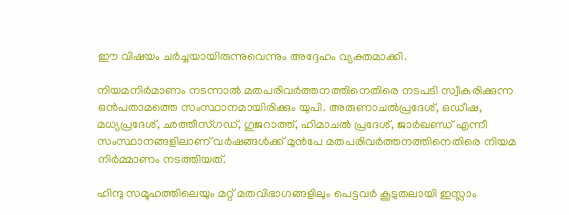ഈ വിഷയം ചര്‍ച്ചയായിരുന്നുവെന്നും അദ്ദേഹം വ്യക്തമാക്കി.

നിയമനിര്‍മാണം നടന്നാല്‍ മതപരിവര്‍ത്തനത്തിനെതിരെ നടപടി സ്വീകരിക്കുന്ന ഒന്‍പതാമത്തെ സംസ്ഥാനമായിരിക്കും യുപി. അരുണാചല്‍പ്രദേശ്, ഒഡീഷ, മധ്യപ്രദേശ്, ഛത്തീസ്ഗഡ്, ഗുജറാത്ത്, ഹിമാചല്‍ പ്രദേശ്, ജാര്‍ഖണ്ഡ് എന്നീ സംസ്ഥാനങ്ങളിലാണ് വര്‍ഷങ്ങള്‍ക്ക് മുന്‍പേ മതപരിവര്‍ത്തനത്തിനെതിരെ നിയമ നിര്‍മ്മാണം നടത്തിയത്.

ഹിന്ദു സമൂഹത്തിലെയും മറ്റ് മതവിഭാഗങ്ങളിലും പെട്ടവര്‍ കൂടുതലായി ഇസ്ലാം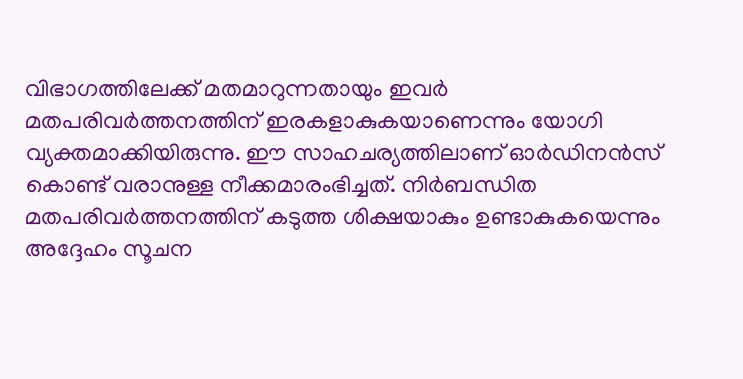വിഭാഗത്തിലേക്ക് മതമാറുന്നതായും ഇവര്‍ മതപരിവര്‍ത്തനത്തിന് ഇരകളാകുകയാണെന്നും യോഗി വ്യക്തമാക്കിയിരുന്നു. ഈ സാഹചര്യത്തിലാണ് ഓര്‍ഡിനന്‍സ് കൊണ്ട് വരാനുള്ള നീക്കമാരംഭിച്ചത്. നിര്‍ബന്ധിത മതപരിവര്‍ത്തനത്തിന് കടുത്ത ശിക്ഷയാകും ഉണ്ടാകുകയെന്നും അദ്ദേഹം സൂചന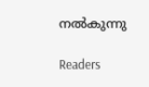നല്‍കുന്നു

Readers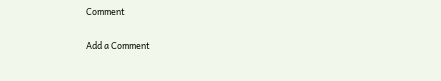Comment

Add a Comment